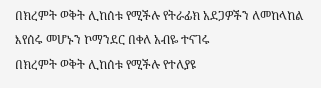በክረምት ወቅት ሊከሰቱ የሚችሉ የትራፊክ አደጋዎችን ለመከላከል እየሰሩ መሆኑን ኮማንደር በቀለ አብዬ ተናገሩ
በክረምት ወቅት ሊከሰቱ የሚችሉ የተለያዩ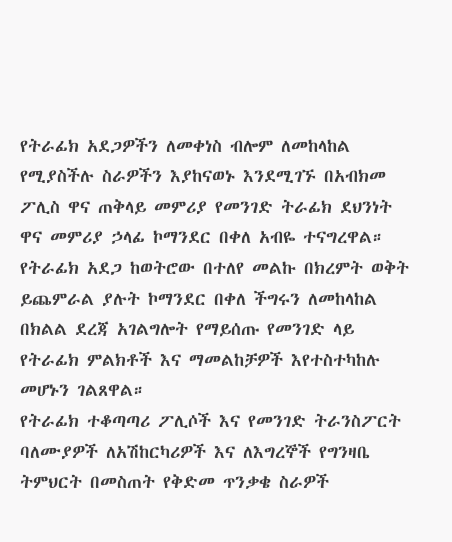የትራፊክ አደጋዎችን ለመቀነስ ብሎም ለመከላከል የሚያስችሉ ስራዎችን እያከናወኑ እንደሚገኙ በአብክመ ፖሊስ ዋና ጠቅላይ መምሪያ የመንገድ ትራፊክ ደህንነት ዋና መምሪያ ኃላፊ ኮማንደር በቀለ አብዬ ተናግረዋል።
የትራፊክ አደጋ ከወትሮው በተለየ መልኩ በክረምት ወቅት ይጨምራል ያሉት ኮማንደር በቀለ ችግሩን ለመከላከል በክልል ደረጃ አገልግሎት የማይሰጡ የመንገድ ላይ የትራፊክ ምልክቶች እና ማመልከቻዎች እየተስተካከሉ መሆኑን ገልጸዋል።
የትራፊክ ተቆጣጣሪ ፖሊሶች እና የመንገድ ትራንስፖርት ባለሙያዎች ለአሽከርካሪዎች እና ለእግረኞች የግንዛቤ ትምህርት በመስጠት የቅድመ ጥንቃቄ ስራዎች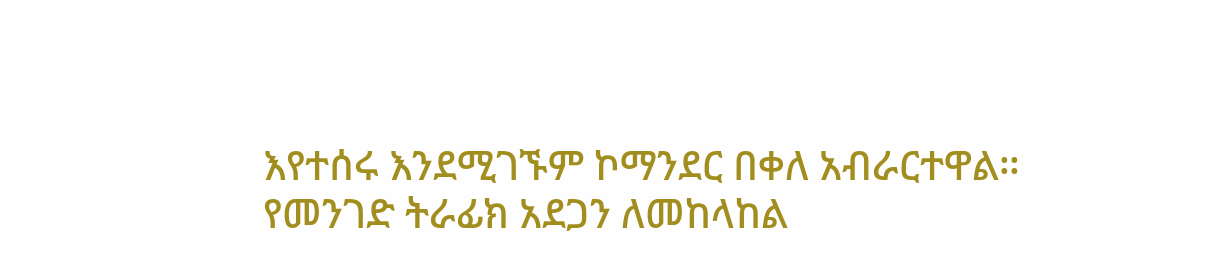እየተሰሩ እንደሚገኙም ኮማንደር በቀለ አብራርተዋል።
የመንገድ ትራፊክ አደጋን ለመከላከል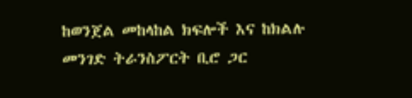ከወንጀል መከላከል ክፍሎች እና ከክልሉ መንገድ ትራንስፖርት ቢሮ ጋር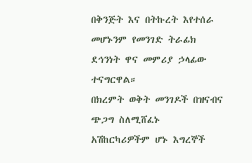በቅንጅት እና በትኩረት እየተሰራ መሆኑንም የመንገድ ትራፊክ ደኅንነት ዋና መምሪያ ኃላፊው ተናግርዋል።
በክረምት ወቅት መንገዶች በዝናብና ጭጋግ ስለሚሸፈኑ አሽከርካሪዎችም ሆኑ እግረኞች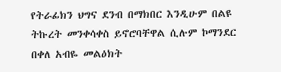የትራፊክን ህግና ደንብ በማክበር እንዲሁም በልዩ ትኩረት መንቀሳቀስ ይኖሮባቸዋል ሲሉም ኮማንደር በቀለ አብዬ መልዕክት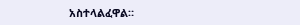አስተላልፈዋል።